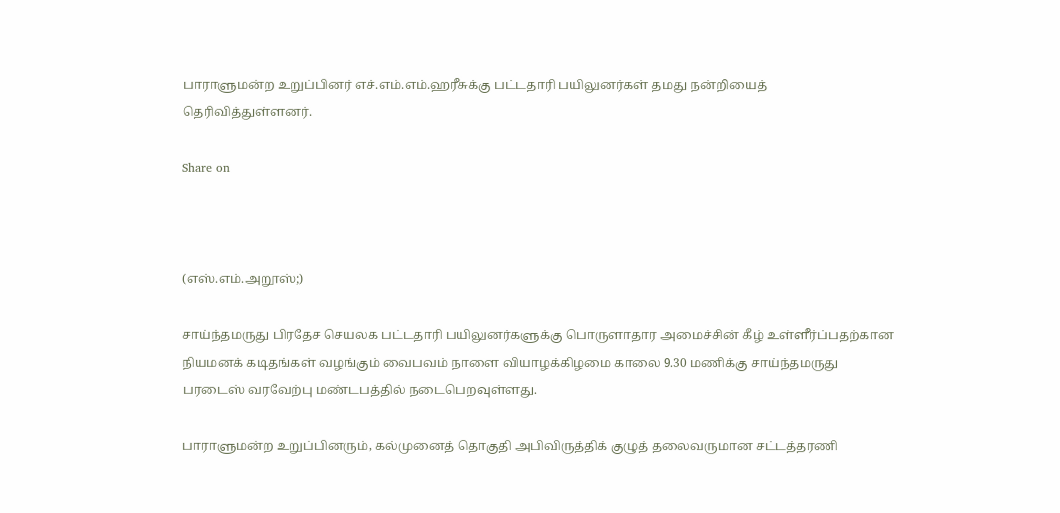பாராளுமன்ற உறுப்பினர் எச்.எம்.எம்.ஹரீசுக்கு பட்டதாரி பயிலுனர்கள் தமது நன்றியைத் தெரிவித்துள்ளனர்.

Share on



(எஸ்.எம்.அறூஸ்;)

சாய்ந்தமருது பிரதேச செயலக பட்டதாரி பயிலுனர்களுக்கு பொருளாதார அமைச்சின் கீழ் உள்ளீர்ப்பதற்கான நியமனக் கடிதங்கள் வழங்கும் வைபவம் நாளை வியாழக்கிழமை காலை 9.30 மணிக்கு சாய்ந்தமருது பரடைஸ் வரவேற்பு மண்டபத்தில் நடைபெறவுள்ளது.

பாராளுமன்ற உறுப்பினரும், கல்முனைத் தொகுதி அபிவிருத்திக் குழுத் தலைவருமான சட்டத்தரணி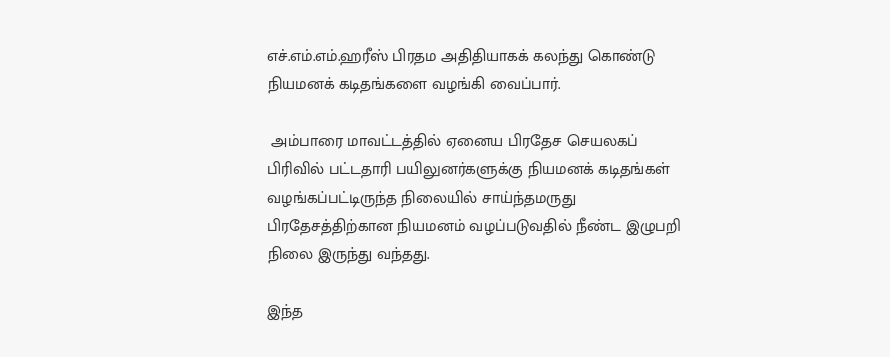எச்.எம்.எம்.ஹரீஸ் பிரதம அதிதியாகக் கலந்து கொண்டு நியமனக் கடிதங்களை வழங்கி வைப்பார்.

 அம்பாரை மாவட்டத்தில் ஏனைய பிரதேச செயலகப் பிரிவில் பட்டதாரி பயிலுனர்களுக்கு நியமனக் கடிதங்கள் வழங்கப்பட்டிருந்த நிலையில் சாய்ந்தமருது பிரதேசத்திற்கான நியமனம் வழப்படுவதில் நீண்ட இழுபறி நிலை இருந்து வந்தது.

இந்த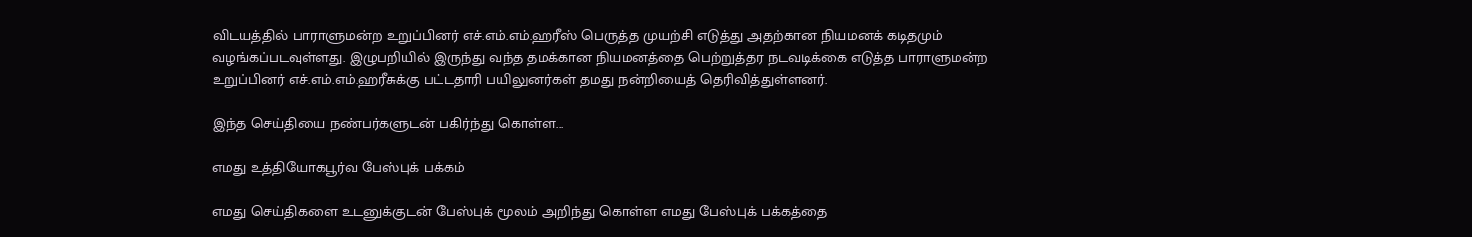விடயத்தில் பாராளுமன்ற உறுப்பினர் எச்.எம்.எம்.ஹரீஸ் பெருத்த முயற்சி எடுத்து அதற்கான நியமனக் கடிதமும் வழங்கப்படவுள்ளது. இழுபறியில் இருந்து வந்த தமக்கான நியமனத்தை பெற்றுத்தர நடவடிக்கை எடுத்த பாராளுமன்ற உறுப்பினர் எச்.எம்.எம்.ஹரீசுக்கு பட்டதாரி பயிலுனர்கள் தமது நன்றியைத் தெரிவித்துள்ளனர்.

இந்த செய்தியை நண்பர்களுடன் பகிர்ந்து கொள்ள...

எமது உத்தியோகபூர்வ பேஸ்புக் பக்கம்

எமது செய்திகளை உடனுக்குடன் பேஸ்புக் மூலம் அறிந்து கொள்ள எமது பேஸ்புக் பக்கத்தை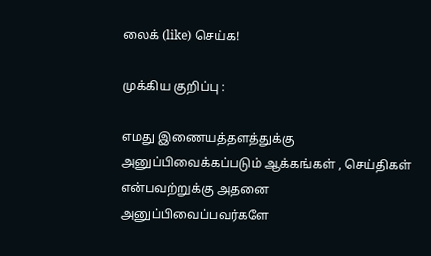லைக் (like) செய்க!

முக்கிய குறிப்பு :

எமது இணையத்தளத்துக்கு அனுப்பிவைக்கப்படும் ஆக்கங்கள் , செய்திகள் என்பவற்றுக்கு அதனை அனுப்பிவைப்பவர்களே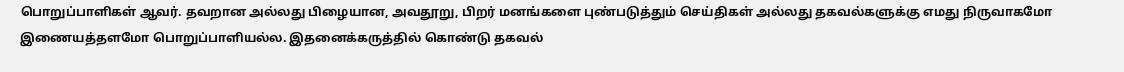பொறுப்பாளிகள் ஆவர். தவறான அல்லது பிழையான, அவதூறு, பிறர் மனங்களை புண்படுத்தும் செய்திகள் அல்லது தகவல்களுக்கு எமது நிருவாகமோ இணையத்தளமோ பொறுப்பாளியல்ல. இதனைக்கருத்தில் கொண்டு தகவல்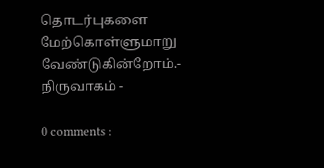தொடர்புகளை மேற்கொள்ளுமாறு வேண்டுகின்றோம்.- நிருவாகம் -

0 comments :